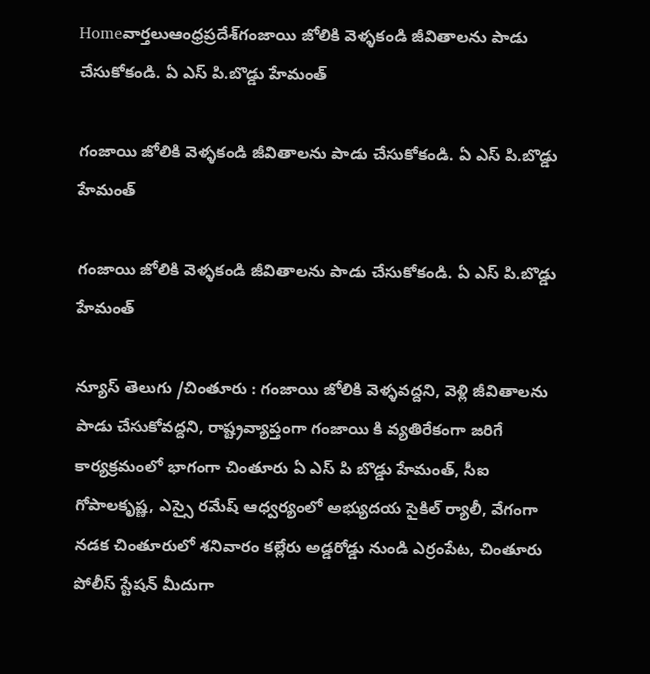Homeవార్తలుఆంధ్రప్రదేశ్‌గంజాయి జోలికి వెళ్ళకండి జీవితాలను పాడు చేసుకోకండి. ఏ ఎస్ పి.బొడ్డు హేమంత్

గంజాయి జోలికి వెళ్ళకండి జీవితాలను పాడు చేసుకోకండి. ఏ ఎస్ పి.బొడ్డు హేమంత్

గంజాయి జోలికి వెళ్ళకండి జీవితాలను పాడు చేసుకోకండి. ఏ ఎస్ పి.బొడ్డు హేమంత్

న్యూస్ తెలుగు /చింతూరు : గంజాయి జోలికి వెళ్ళవద్దని, వెళ్లి జీవితాలను పాడు చేసుకోవద్దని, రాష్ట్రవ్యాప్తంగా గంజాయి కి వ్యతిరేకంగా జరిగే కార్యక్రమంలో భాగంగా చింతూరు ఏ ఎస్ పి బొడ్డు హేమంత్, సీఐ గోపాలకృష్ణ, ఎస్సై రమేష్ ఆధ్వర్యంలో అభ్యుదయ సైకిల్ ర్యాలీ, వేగంగా నడక చింతూరులో శనివారం కల్లేరు అడ్డరోడ్డు నుండి ఎర్రంపేట, చింతూరు పోలీస్ స్టేషన్ మీదుగా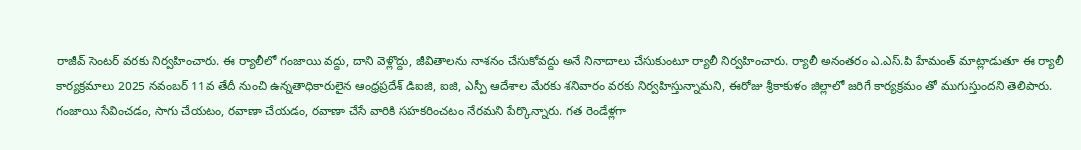రాజీవ్ సెంటర్ వరకు నిర్వహించారు. ఈ ర్యాలీలో గంజాయి వద్దు, దాని వెళ్లొద్దు, జీవితాలను నాశనం చేసుకోవద్దు అనే నినాదాలు చేసుకుంటూ ర్యాలీ నిర్వహించారు. ర్యాలీ అనంతరం ఎ.ఎస్.పి హేమంత్ మాట్లాడుతూ ఈ ర్యాలీ కార్యక్రమాలు 2025 నవంబర్ 11వ తేదీ నుంచి ఉన్నతాధికారులైన ఆంధ్రప్రదేశ్ డిఐజి, ఐజి, ఎస్పీ ఆదేశాల మేరకు శనివారం వరకు నిర్వహిస్తున్నామని, ఈరోజు శ్రీకాకుళం జిల్లాలో జరిగే కార్యక్రమం తో ముగుస్తుందని తెలిపారు. గంజాయి సేవించడం, సాగు చేయటం, రవాణా చేయడం, రవాణా చేసే వారికి సహకరించటం నేరమని పేర్కొన్నారు. గత రెండేళ్లగా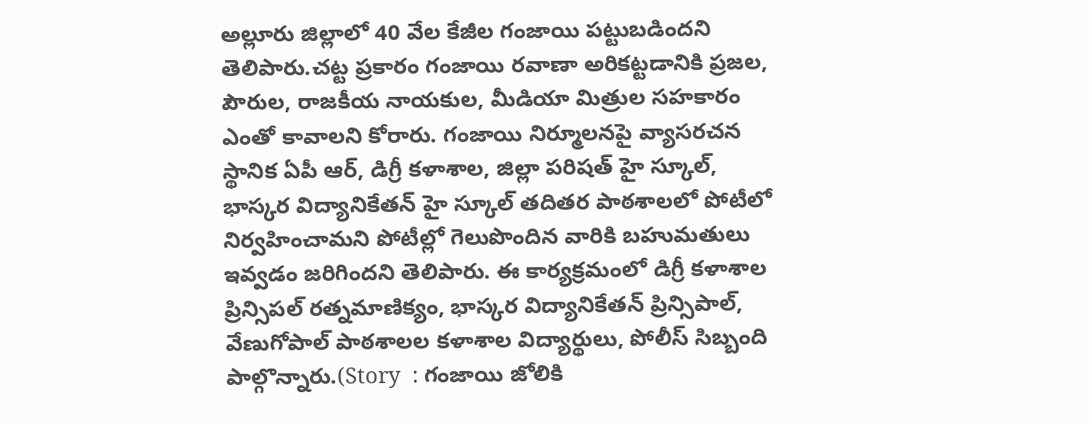అల్లూరు జిల్లాలో 40 వేల కేజీల గంజాయి పట్టుబడిందని తెలిపారు.చట్ట ప్రకారం గంజాయి రవాణా అరికట్టడానికి ప్రజల, పౌరుల, రాజకీయ నాయకుల, మీడియా మిత్రుల సహకారం ఎంతో కావాలని కోరారు. గంజాయి నిర్మూలనపై వ్యాసరచన స్థానిక ఏపీ ఆర్, డిగ్రీ కళాశాల, జిల్లా పరిషత్ హై స్కూల్, భాస్కర విద్యానికేతన్ హై స్కూల్ తదితర పాఠశాలలో పోటీలో నిర్వహించామని పోటీల్లో గెలుపొందిన వారికి బహుమతులు ఇవ్వడం జరిగిందని తెలిపారు. ఈ కార్యక్రమంలో డిగ్రీ కళాశాల ప్రిన్సిపల్ రత్నమాణిక్యం, భాస్కర విద్యానికేతన్ ప్రిన్సిపాల్, వేణుగోపాల్ పాఠశాలల కళాశాల విద్యార్థులు, పోలీస్ సిబ్బంది పాల్గొన్నారు.(Story  : గంజాయి జోలికి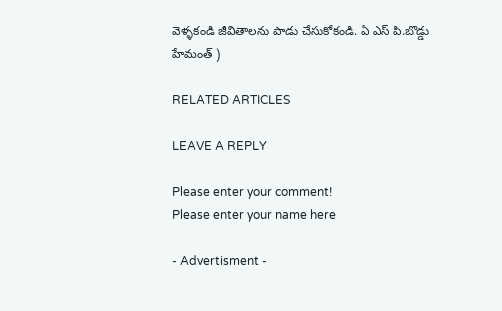వెళ్ళకండి జీవితాలను పాడు చేసుకోకండి. ఏ ఎస్ పి.బొడ్డు హేమంత్ )

RELATED ARTICLES

LEAVE A REPLY

Please enter your comment!
Please enter your name here

- Advertisment -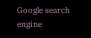Google search engine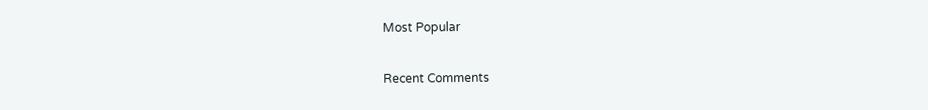Most Popular

Recent Comments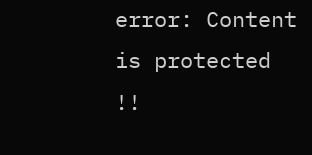error: Content is protected !!